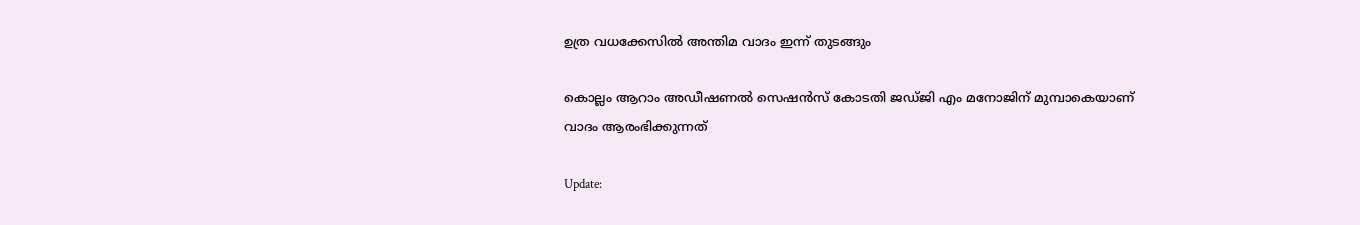ഉത്ര വധക്കേസിൽ അന്തിമ വാദം ഇന്ന് തുടങ്ങും

കൊല്ലം ആറാം അഡീഷണല്‍ സെഷന്‍സ് കോടതി ജഡ്ജി എം മനോജിന് മുമ്പാകെയാണ് വാദം ആരംഭിക്കുന്നത്

Update: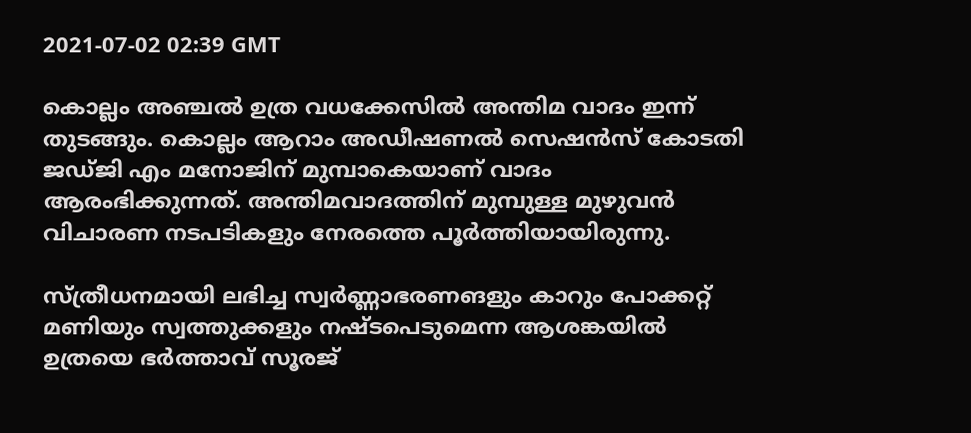2021-07-02 02:39 GMT

കൊല്ലം അഞ്ചൽ ഉത്ര വധക്കേസിൽ അന്തിമ വാദം ഇന്ന് തുടങ്ങും. കൊല്ലം ആറാം അഡീഷണല്‍ സെഷന്‍സ് കോടതി ജഡ്ജി എം മനോജിന് മുമ്പാകെയാണ് വാദം ആരംഭിക്കുന്നത്. അന്തിമവാദത്തിന് മുമ്പുള്ള മുഴുവന്‍ വിചാരണ നടപടികളും നേരത്തെ പൂര്‍ത്തിയായിരുന്നു.

സ്ത്രീധനമായി ലഭിച്ച സ്വർണ്ണാഭരണങളും ക‌ാറും പോക്കറ്റ് മണിയും സ്വത്തുക്കളും നഷ്ടപെടുമെന്ന ആശങ്കയിൽ ഉത്രയെ ഭർത്താവ് സൂരജ്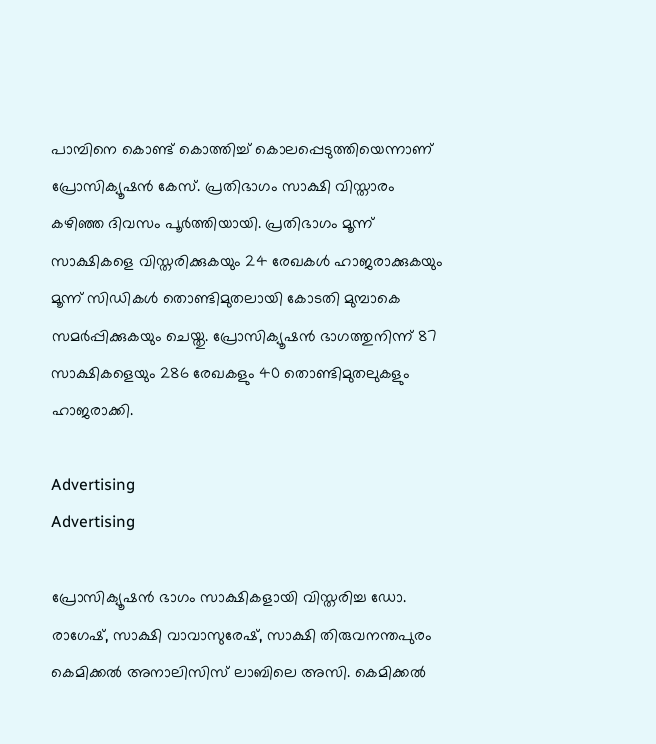പാമ്പിനെ കൊണ്ട് കൊത്തിച്ച് കൊലപ്പെടുത്തിയെന്നാണ് പ്രോസിക്യൂഷൻ കേസ്. പ്രതിഭാഗം സാക്ഷി വിസ്താരം കഴിഞ്ഞ ദിവസം പൂര്‍ത്തിയായി. പ്രതിഭാഗം മൂന്ന് സാക്ഷികളെ വിസ്തരിക്കുകയും 24 രേഖകള്‍ ഹാജരാക്കുകയും മൂന്ന് സിഡികള്‍ തൊണ്ടിമുതലായി കോടതി മുമ്പാകെ സമര്‍പ്പിക്കുകയും ചെയ്തു. പ്രോസിക്യൂഷന്‍ ഭാഗത്തുനിന്ന് 87 സാക്ഷികളെയും 286 രേഖകളും 40 തൊണ്ടിമുതലുകളും ഹാജരാക്കി.

Advertising
Advertising

പ്രോസിക്യൂഷന്‍ ഭാഗം സാക്ഷികളായി വിസ്തരിച്ച ഡോ. രാഗേഷ്, സാക്ഷി വാവാസുരേഷ്, സാക്ഷി തിരുവനന്തപുരം കെമിക്കല്‍ അനാലിസിസ് ലാബിലെ അസി. കെമിക്കല്‍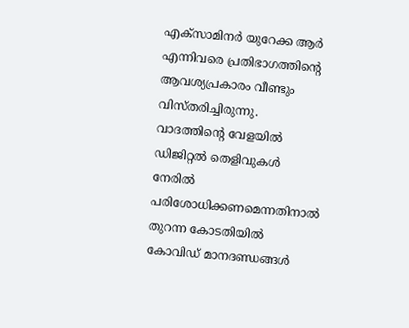എക്സാമിനര്‍ യുറേക്ക ആര്‍ എന്നിവരെ പ്രതിഭാഗത്തിന്‍റെ ആവശ്യപ്രകാരം വീണ്ടും വിസ്തരിച്ചിരുന്നു. വാദത്തിന്‍റെ വേളയില്‍ ഡിജിറ്റല്‍ തെളിവുകള്‍ നേരില്‍ പരിശോധിക്കണമെന്നതിനാല്‍ തുറന്ന കോടതിയില്‍ കോവിഡ് മാനദണ്ഡങ്ങള്‍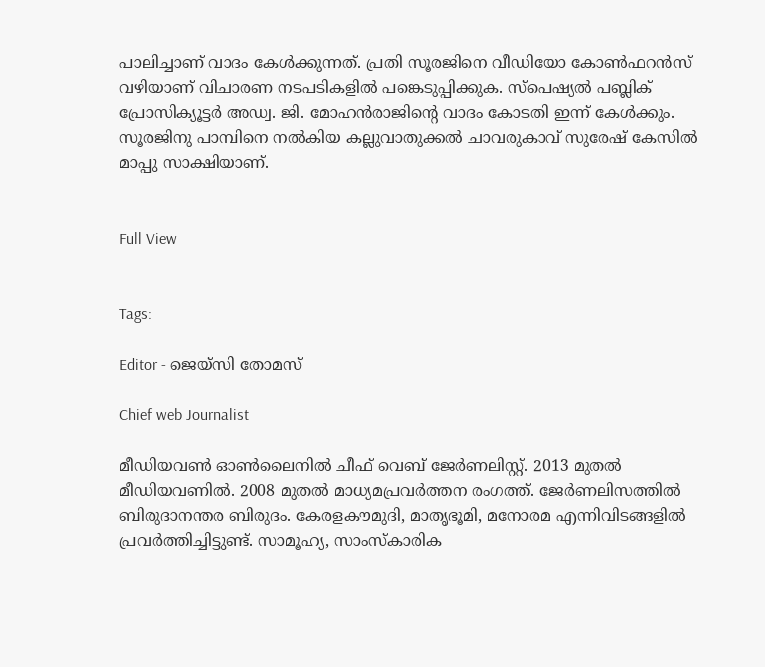പാലിച്ചാണ് വാദം കേള്‍ക്കുന്നത്. പ്രതി സൂരജിനെ വീഡിയോ കോണ്‍ഫറന്‍സ് വഴിയാണ് വിചാരണ നടപടികളില്‍ പങ്കെടുപ്പിക്കുക. സ്പെഷ്യല്‍ പബ്ലിക് പ്രോസിക്യൂട്ടര്‍ അഡ്വ. ജി. മോഹന്‍രാജിന്‍റെ വാദം കോടതി ഇന്ന് കേള്‍ക്കും. സൂരജിനു പാമ്പിനെ നൽകിയ കല്ലുവാതുക്കൽ ചാവരുകാവ് സുരേഷ് കേസിൽ മാപ്പു സാക്ഷിയാണ്.


Full View


Tags:

Editor - ജെയ്സി തോമസ്

Chief web Journalist

മീഡിയവൺ ഓൺലൈനിൽ ചീഫ് വെബ് ജേർണലിസ്റ്റ്. 2013 മുതൽ മീഡിയവണിൽ. 2008 മുതൽ മാധ്യമപ്രവർത്തന രംഗത്ത്. ജേർണലിസത്തിൽ ബിരുദാനന്തര ബിരുദം. കേരളകൗമുദി, മാതൃഭൂമി, മനോരമ എന്നിവിടങ്ങളിൽ പ്രവർത്തിച്ചിട്ടുണ്ട്. സാമൂഹ്യ, സാംസ്‌കാരിക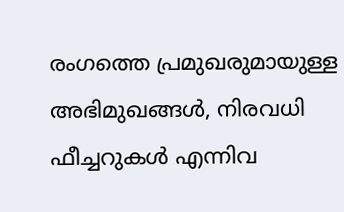രംഗത്തെ പ്രമുഖരുമായുള്ള അഭിമുഖങ്ങൾ, നിരവധി ഫീച്ചറുകൾ എന്നിവ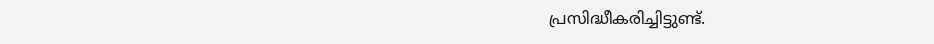പ്രസിദ്ധീകരിച്ചിട്ടുണ്ട്.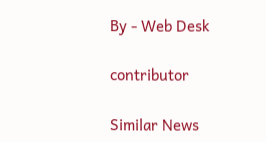By - Web Desk

contributor

Similar News